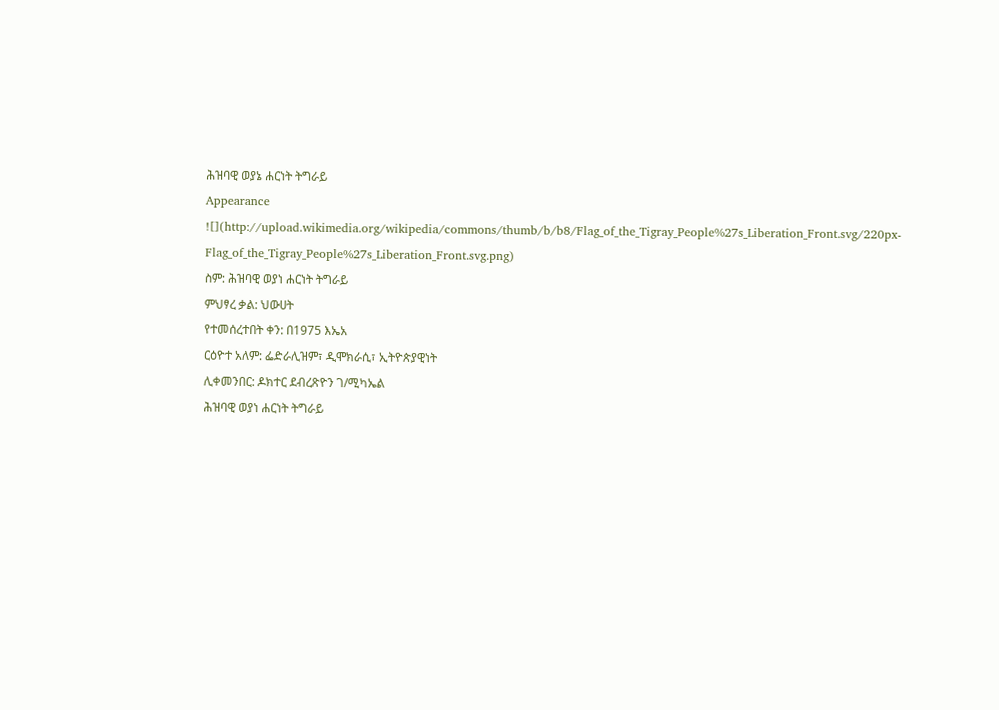ሕዝባዊ ወያኔ ሐርነት ትግራይ
Appearance
![](http://upload.wikimedia.org/wikipedia/commons/thumb/b/b8/Flag_of_the_Tigray_People%27s_Liberation_Front.svg/220px-Flag_of_the_Tigray_People%27s_Liberation_Front.svg.png)
ስም: ሕዝባዊ ወያነ ሐርነት ትግራይ
ምህፃረ ቃል: ህውሀት
የተመሰረተበት ቀን: በ1975 እኤአ
ርዕዮተ አለም: ፌድራሊዝም፣ ዲሞክራሲ፣ ኢትዮጵያዊነት
ሊቀመንበር: ዶክተር ደብረጽዮን ገ/ሚካኤል
ሕዝባዊ ወያነ ሐርነት ትግራይ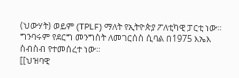(ህውሃት) ወይም (TPLF) ማለት የኢትዮጵያ ፖለቲካዊ ፓርቲ ነው። ግንባሩም የደርግ መንግስት ለመገርሰስ ሲባል በ1975 እኤእ ስብስብ የተመሰረተ ነው።
[[ህዝባዊ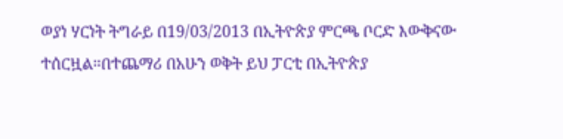ወያነ ሃርነት ትግራይ በ19/03/2013 በኢትዮጵያ ምርጫ ቦርድ እውቅናው ተሰርዟል።በተጨማሪ በአሁን ወቅት ይህ ፓርቲ በኢትዮጵያ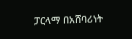ፓርላማ በአሸባሪነት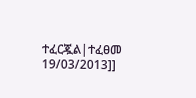ተፈርጇል|ተፈፀመ 19/03/2013]]